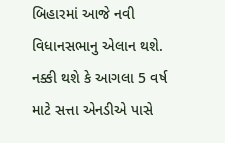બિહારમાં આજે નવી વિધાનસભાનુ એલાન થશે. નક્કી થશે કે આગલા 5 વર્ષ માટે સત્તા એનડીએ પાસે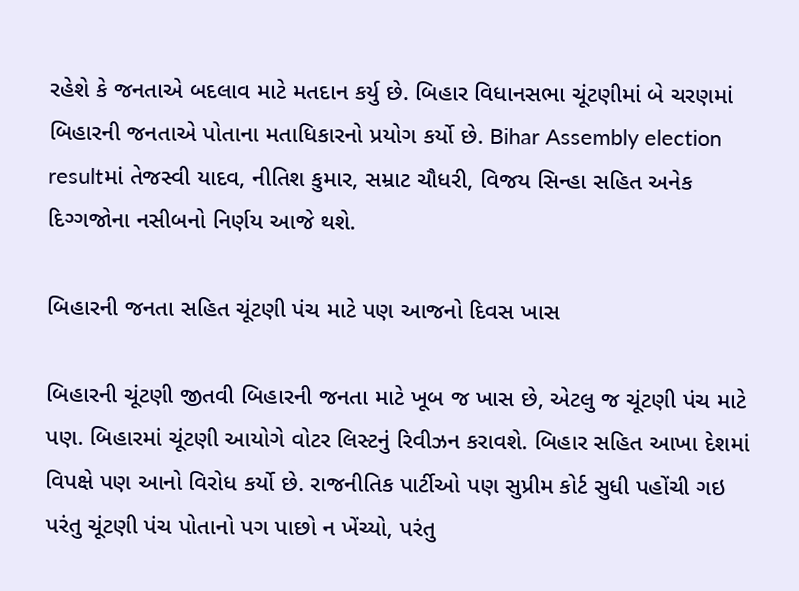રહેશે કે જનતાએ બદલાવ માટે મતદાન કર્યુ છે. બિહાર વિધાનસભા ચૂંટણીમાં બે ચરણમાં બિહારની જનતાએ પોતાના મતાધિકારનો પ્રયોગ કર્યો છે. Bihar Assembly election resultમાં તેજસ્વી યાદવ, નીતિશ કુમાર, સમ્રાટ ચૌધરી, વિજય સિન્હા સહિત અનેક દિગ્ગજોના નસીબનો નિર્ણય આજે થશે.

બિહારની જનતા સહિત ચૂંટણી પંચ માટે પણ આજનો દિવસ ખાસ

બિહારની ચૂંટણી જીતવી બિહારની જનતા માટે ખૂબ જ ખાસ છે, એટલુ જ ચૂંટણી પંચ માટે પણ. બિહારમાં ચૂંટણી આયોગે વોટર લિસ્ટનું રિવીઝન કરાવશે. બિહાર સહિત આખા દેશમાં વિપક્ષે પણ આનો વિરોધ કર્યો છે. રાજનીતિક પાર્ટીઓ પણ સુપ્રીમ કોર્ટ સુધી પહોંચી ગઇ પરંતુ ચૂંટણી પંચ પોતાનો પગ પાછો ન ખેંચ્યો, પરંતુ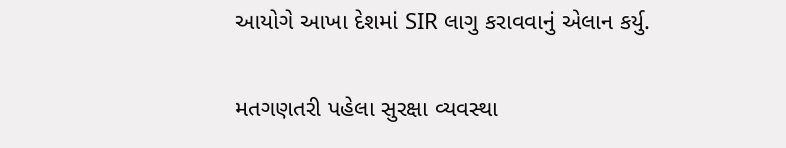આયોગે આખા દેશમાં SIR લાગુ કરાવવાનું એલાન કર્યુ.

મતગણતરી પહેલા સુરક્ષા વ્યવસ્થા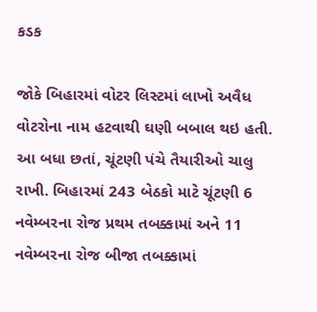કડક

જોકે બિહારમાં વોટર લિસ્ટમાં લાખો અવૈધ વોટરોના નામ હટવાથી ઘણી બબાલ થઇ હતી. આ બધા છતાં, ચૂંટણી પંચે તૈયારીઓ ચાલુ રાખી. બિહારમાં 243 બેઠકો માટે ચૂંટણી 6 નવેમ્બરના રોજ પ્રથમ તબક્કામાં અને 11 નવેમ્બરના રોજ બીજા તબક્કામાં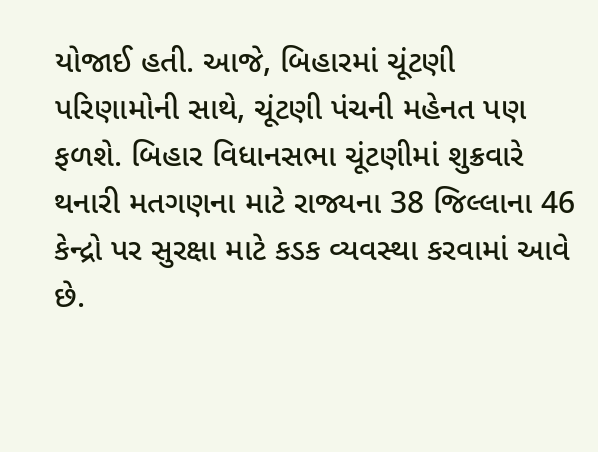યોજાઈ હતી. આજે, બિહારમાં ચૂંટણી પરિણામોની સાથે, ચૂંટણી પંચની મહેનત પણ ફળશે. બિહાર વિધાનસભા ચૂંટણીમાં શુક્રવારે થનારી મતગણના માટે રાજ્યના 38 જિલ્લાના 46 કેન્દ્રો પર સુરક્ષા માટે કડક વ્યવસ્થા કરવામાં આવે છે.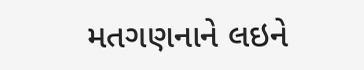મતગણનાને લઇને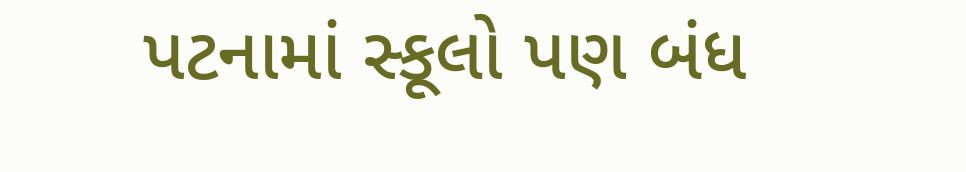પટનામાં સ્કૂલો પણ બંધ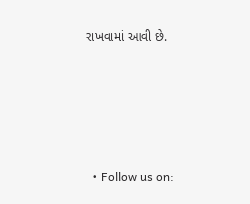રાખવામાં આવી છે.






  • Follow us on: